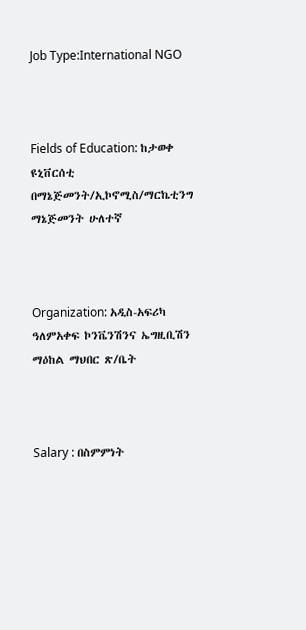Job Type:International NGO



Fields of Education: ከታወቀ ዩኒቨርሰቲ በማኔጅመንት/ኢኮኖሚስ/ማርኬቲንግ ማኔጅመንት ሁለተኛ



Organization: አዲስ-አፍሪካ ዓለምአቀፍ ኮንቬንሽንና ኤግዚቢሽን ማዕከል ማህበር ጽ/ቤት



Salary : በስምምነት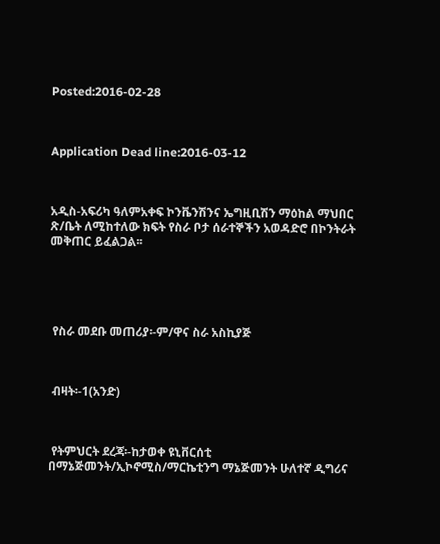Posted:2016-02-28



Application Dead line:2016-03-12



አዲስ-አፍሪካ ዓለምአቀፍ ኮንቬንሽንና ኤግዚቢሽን ማዕከል ማህበር ጽ/ቤት ለሚከተለው ክፍት የስራ ቦታ ሰራተኞችን አወዳድሮ በኮንትራት መቅጠር ይፈልጋል፡፡





 የስራ መደቡ መጠሪያ፡-ም/ዋና ስራ አስኪያጅ



 ብዛት፡-1(አንድ)



 የትምህርት ደረጃ፡-ከታወቀ ዩኒቨርሰቲ በማኔጅመንት/ኢኮኖሚስ/ማርኬቲንግ ማኔጅመንት ሁለተኛ ዲግሪና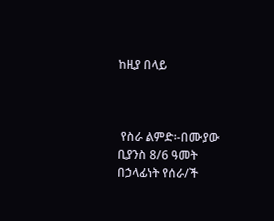ከዚያ በላይ



 የስራ ልምድ፡-በሙያው ቢያንስ 8/6 ዓመት በኃላፊነት የሰራ/ች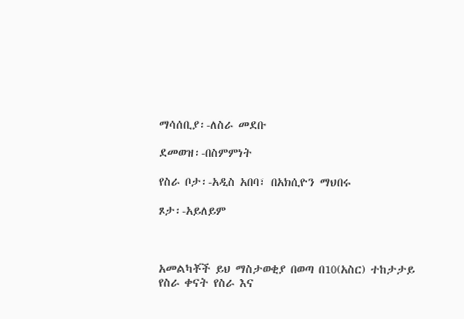ማሳሰቢያ፡-ለስራ መደቡ

ደመወዝ፡-በስምምነት

የስራ ቦታ፡-አዲስ አበባ፣ በአክሲዮን ማህበሩ

ጾታ፡-አይለይም



አመልካቾች ይህ ማስታወቂያ በወጣ በ10(አስር) ተከታታይ የስራ ቀናት የስራ እና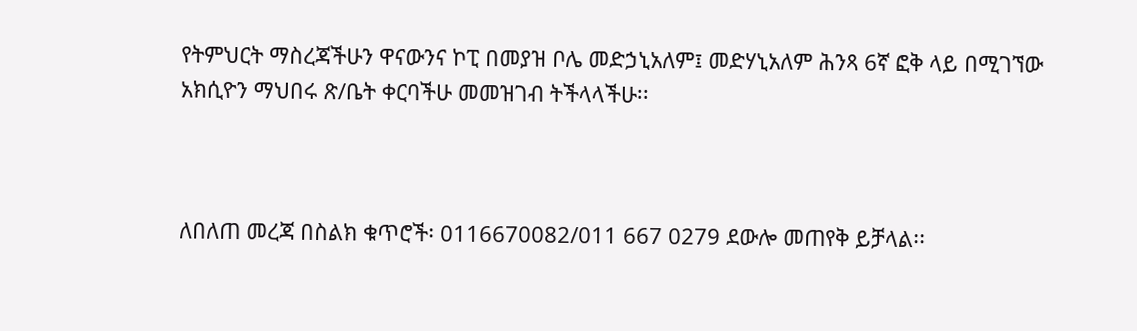የትምህርት ማስረጃችሁን ዋናውንና ኮፒ በመያዝ ቦሌ መድኃኒአለም፤ መድሃኒአለም ሕንጻ 6ኛ ፎቅ ላይ በሚገኘው አክሲዮን ማህበሩ ጽ/ቤት ቀርባችሁ መመዝገብ ትችላላችሁ፡፡



ለበለጠ መረጃ በስልክ ቁጥሮች፡ 0116670082/011 667 0279 ደውሎ መጠየቅ ይቻላል፡፡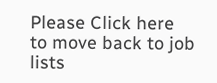Please Click here
to move back to job lists